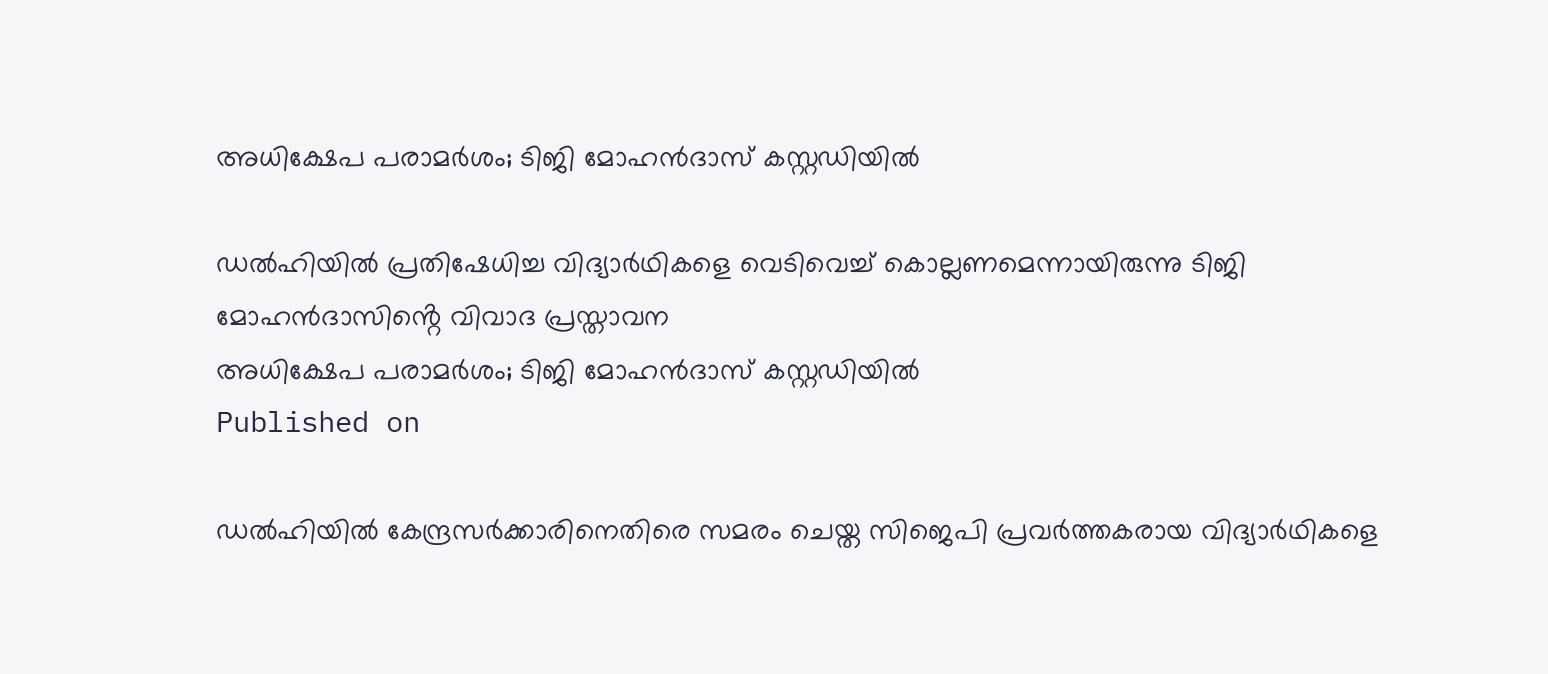അധിക്ഷേപ പരാമര്‍ശം; ടിജി മോഹന്‍ദാസ് കസ്റ്റഡിയില്‍

ഡൽഹിയിൽ പ്രതിഷേധിച്ച വിദ്യാർഥികളെ വെടിവെച്ച് കൊല്ലണമെന്നായിരുന്നു ടിജി മോഹൻദാസിൻ്റെ വിവാദ പ്രസ്താവന
അധിക്ഷേപ പരാമര്‍ശം; ടിജി മോഹന്‍ദാസ് കസ്റ്റഡിയില്‍
Published on

ഡൽഹിയിൽ കേന്ദ്രസർക്കാരിനെതിരെ സമരം ചെയ്ത സിജെപി പ്രവർത്തകരായ വിദ്യാർഥികളെ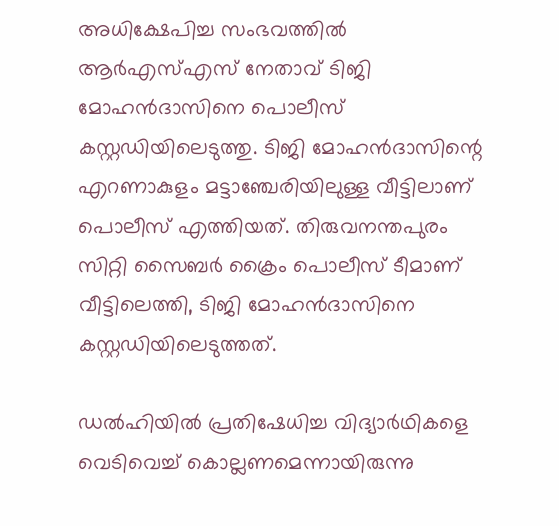അധിക്ഷേപിച്ച സംഭവത്തിൽ ആർഎസ്എസ് നേതാവ് ടിജി മോഹൻദാസിനെ പൊലീസ് കസ്റ്റഡിയിലെടുത്തു. ടിജി മോഹൻദാസിന്റെ എറണാകുളം മട്ടാഞ്ചേരിയിലുള്ള വീട്ടിലാണ് പൊലീസ് എത്തിയത്. തിരുവനന്തപുരം സിറ്റി സൈബർ ക്രൈം പൊലീസ് ടീമാണ് വീട്ടിലെത്തി, ടിജി മോഹന്‍ദാസിനെ കസ്റ്റഡിയിലെടുത്തത്.

ഡൽഹിയിൽ പ്രതിഷേധിച്ച വിദ്യാർഥികളെ വെടിവെച്ച് കൊല്ലണമെന്നായിരുന്നു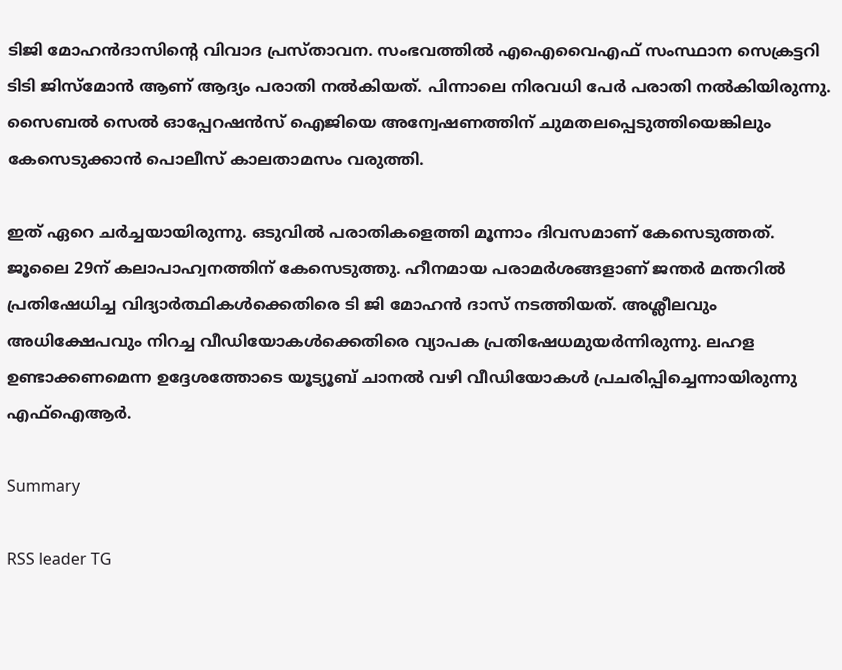ടിജി മോഹൻദാസിൻ്റെ വിവാദ പ്രസ്താവന. സംഭവത്തിൽ എഐവൈഎഫ് സംസ്ഥാന സെക്രട്ടറി ടിടി ജിസ്മോൻ ആണ് ആദ്യം പരാതി നൽകിയത്. പിന്നാലെ നിരവധി പേർ പരാതി നൽകിയിരുന്നു. സൈബൽ സെൽ ഓപ്പേറഷൻസ് ഐജിയെ അന്വേഷണത്തിന് ചുമതലപ്പെടുത്തിയെങ്കിലും കേസെടുക്കാൻ പൊലീസ് കാലതാമസം വരുത്തി.

ഇത് ഏറെ ചർച്ചയായിരുന്നു. ഒടുവിൽ പരാതികളെത്തി മൂന്നാം ദിവസമാണ് കേസെടുത്തത്. ജൂലൈ 29ന് കലാപാഹ്വനത്തിന് കേസെടുത്തു. ഹീനമായ പരാമർശങ്ങളാണ് ജന്തർ മന്തറിൽ പ്രതിഷേധിച്ച വിദ്യാർത്ഥികൾക്കെതിരെ ടി ജി മോഹൻ ദാസ് നടത്തിയത്. അശ്ലീലവും അധിക്ഷേപവും നിറച്ച വീഡിയോകൾക്കെതിരെ വ്യാപക പ്രതിഷേധമുയർന്നിരുന്നു. ലഹള ഉണ്ടാക്കണമെന്ന ഉദ്ദേശത്തോടെ യൂട്യൂബ് ചാനൽ വഴി വീഡിയോകൾ പ്രചരിപ്പിച്ചെന്നായിരുന്നു എഫ്ഐആർ.

Summary

RSS leader TG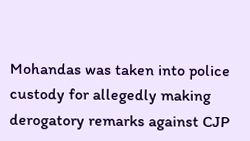Mohandas was taken into police custody for allegedly making derogatory remarks against CJP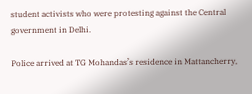student activists who were protesting against the Central government in Delhi.

Police arrived at TG Mohandas’s residence in Mattancherry,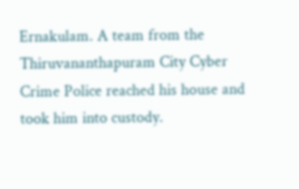Ernakulam. A team from the Thiruvananthapuram City Cyber Crime Police reached his house and took him into custody.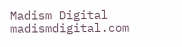Madism Digital
madismdigital.com